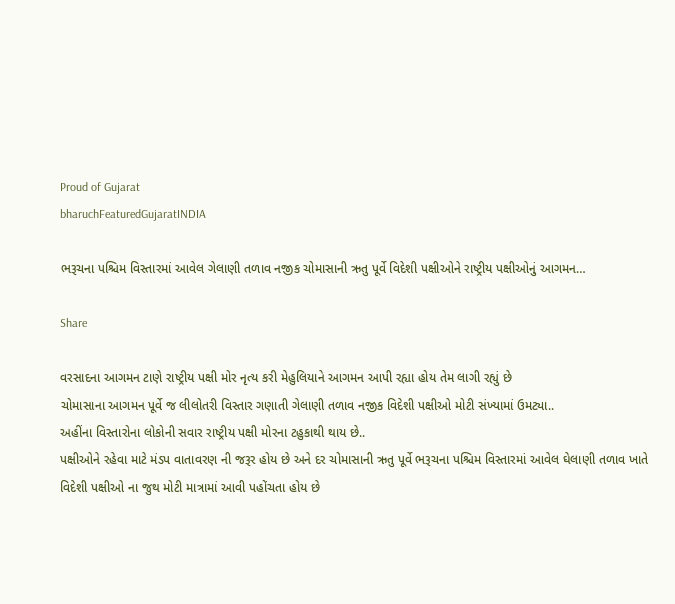Proud of Gujarat
bharuchFeaturedGujaratINDIA

ભરૂચના પશ્ચિમ વિસ્તારમાં આવેલ ગેલાણી તળાવ નજીક ચોમાસાની ઋતુ પૂર્વે વિદેશી પક્ષીઓને રાષ્ટ્રીય પક્ષીઓનું આગમન…

Share

વરસાદના આગમન ટાણે રાષ્ટ્રીય પક્ષી મોર નૃત્ય કરી મેહુલિયાને આગમન આપી રહ્યા હોય તેમ લાગી રહ્યું છે
ચોમાસાના આગમન પૂર્વે જ લીલોતરી વિસ્તાર ગણાતી ગેલાણી તળાવ નજીક વિદેશી પક્ષીઓ મોટી સંખ્યામાં ઉમટ્યા..
અહીંના વિસ્તારોના લોકોની સવાર રાષ્ટ્રીય પક્ષી મોરના ટહુકાથી થાય છે..
પક્ષીઓને રહેવા માટે મંડપ વાતાવરણ ની જરૂર હોય છે અને દર ચોમાસાની ઋતુ પૂર્વે ભરૂચના પશ્ચિમ વિસ્તારમાં આવેલ ઘેલાણી તળાવ ખાતે વિદેશી પક્ષીઓ ના જુથ મોટી માત્રામાં આવી પહોંચતા હોય છે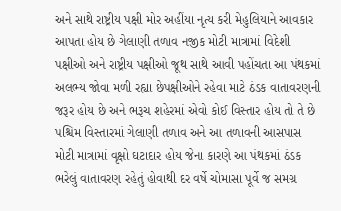અને સાથે રાષ્ટ્રીય પક્ષી મોર અહીંયા નૃત્ય કરી મેહુલિયાને આવકાર આપતા હોય છે ગેલાણી તળાવ નજીક મોટી માત્રામાં વિદેશી પક્ષીઓ અને રાષ્ટ્રીય પક્ષીઓ જૂથ સાથે આવી પહોંચતા આ પંથકમાં અલભ્ય જોવા મળી રહ્યા છેપક્ષીઓને રહેવા માટે ઠંડક વાતાવરણની જરૂર હોય છે અને ભરૂચ શહેરમાં એવો કોઈ વિસ્તાર હોય તો તે છે પશ્ચિમ વિસ્તારમાં ગેલાણી તળાવ અને આ તળાવની આસપાસ મોટી માત્રામાં વૃક્ષો ઘટાદાર હોય જેના કારણે આ પંથકમાં ઠંડક ભરેલું વાતાવરણ રહેતું હોવાથી દર વર્ષે ચોમાસા પૂર્વે જ સમગ્ર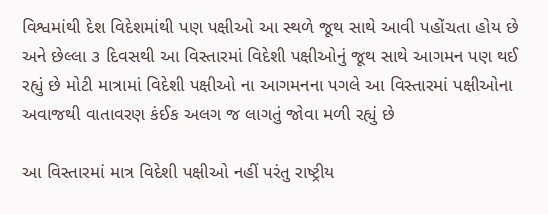વિશ્વમાંથી દેશ વિદેશમાંથી પણ પક્ષીઓ આ સ્થળે જૂથ સાથે આવી પહોંચતા હોય છે અને છેલ્લા ૩ દિવસથી આ વિસ્તારમાં વિદેશી પક્ષીઓનું જૂથ સાથે આગમન પણ થઈ રહ્યું છે મોટી માત્રામાં વિદેશી પક્ષીઓ ના આગમનના પગલે આ વિસ્તારમાં પક્ષીઓના અવાજથી વાતાવરણ કંઈક અલગ જ લાગતું જોવા મળી રહ્યું છે

આ વિસ્તારમાં માત્ર વિદેશી પક્ષીઓ નહીં પરંતુ રાષ્ટ્રીય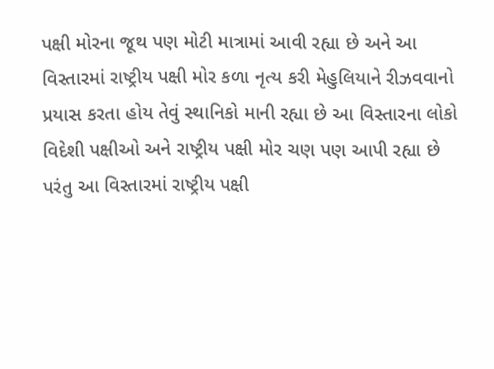પક્ષી મોરના જૂથ પણ મોટી માત્રામાં આવી રહ્યા છે અને આ વિસ્તારમાં રાષ્ટ્રીય પક્ષી મોર કળા નૃત્ય કરી મેહુલિયાને રીઝવવાનો પ્રયાસ કરતા હોય તેવું સ્થાનિકો માની રહ્યા છે આ વિસ્તારના લોકો વિદેશી પક્ષીઓ અને રાષ્ટ્રીય પક્ષી મોર ચણ પણ આપી રહ્યા છે પરંતુ આ વિસ્તારમાં રાષ્ટ્રીય પક્ષી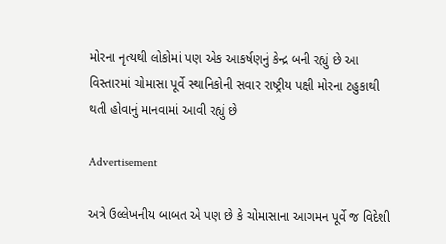મોરના નૃત્યથી લોકોમાં પણ એક આકર્ષણનું કેન્દ્ર બની રહ્યું છે આ વિસ્તારમાં ચોમાસા પૂર્વે સ્થાનિકોની સવાર રાષ્ટ્રીય પક્ષી મોરના ટહુકાથી થતી હોવાનું માનવામાં આવી રહ્યું છે

Advertisement

અત્રે ઉલ્લેખનીય બાબત એ પણ છે કે ચોમાસાના આગમન પૂર્વે જ વિદેશી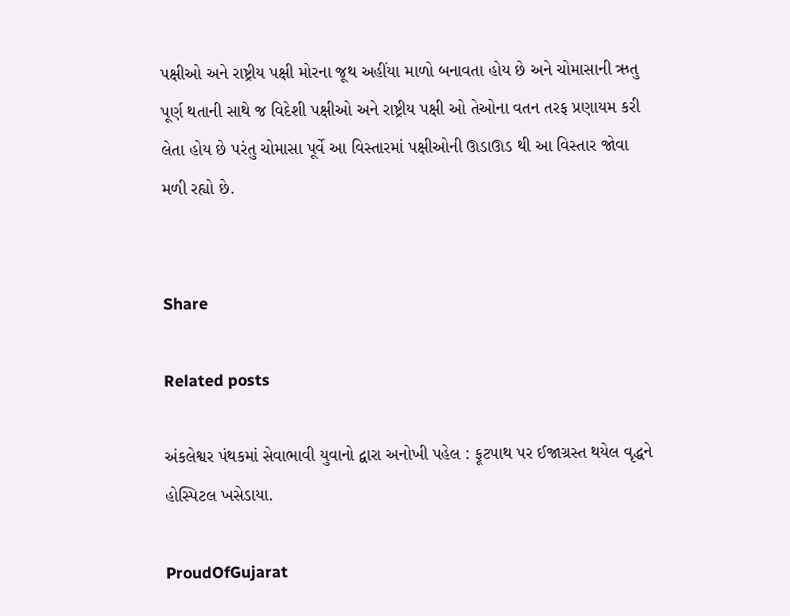પક્ષીઓ અને રાષ્ટ્રીય પક્ષી મોરના જૂથ અહીંયા માળો બનાવતા હોય છે અને ચોમાસાની ઋતુ પૂર્ણ થતાની સાથે જ વિદેશી પક્ષીઓ અને રાષ્ટ્રીય પક્ષી ઓ તેઓના વતન તરફ પ્રણાયમ કરી લેતા હોય છે પરંતુ ચોમાસા પૂર્વે આ વિસ્તારમાં પક્ષીઓની ઊડાઊડ થી આ વિસ્તાર જોવા મળી રહ્યો છે.


Share

Related posts

અંકલેશ્વર પંથકમાં સેવાભાવી યુવાનો દ્વારા અનોખી પહેલ : ફૂટપાથ પર ઈજાગ્રસ્ત થયેલ વૃદ્ધને હોસ્પિટલ ખસેડાયા.

ProudOfGujarat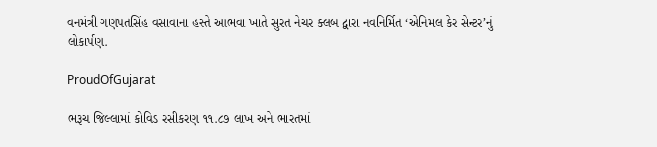વનમંત્રી ગણપતસિંહ વસાવાના હસ્તે આભવા ખાતે સુરત નેચર ક્લબ દ્વારા નવનિર્મિત ‘એનિમલ કેર સેન્ટર’નું લોકાર્પણ.

ProudOfGujarat

ભરૂચ જિલ્લામાં કોવિડ રસીકરણ ૧૧.૮૭ લાખ અને ભારતમાં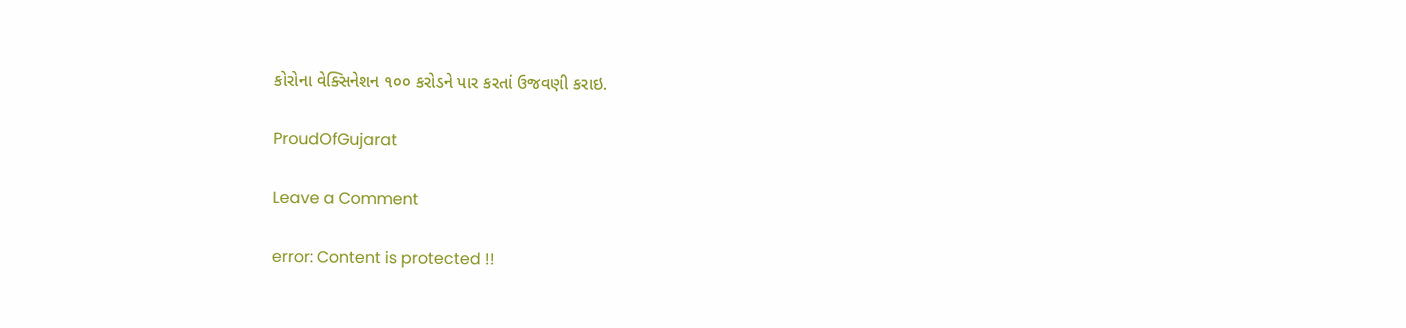કોરોના વેક્સિનેશન ૧૦૦ કરોડને પાર કરતાં ઉજવણી કરાઇ.

ProudOfGujarat

Leave a Comment

error: Content is protected !!